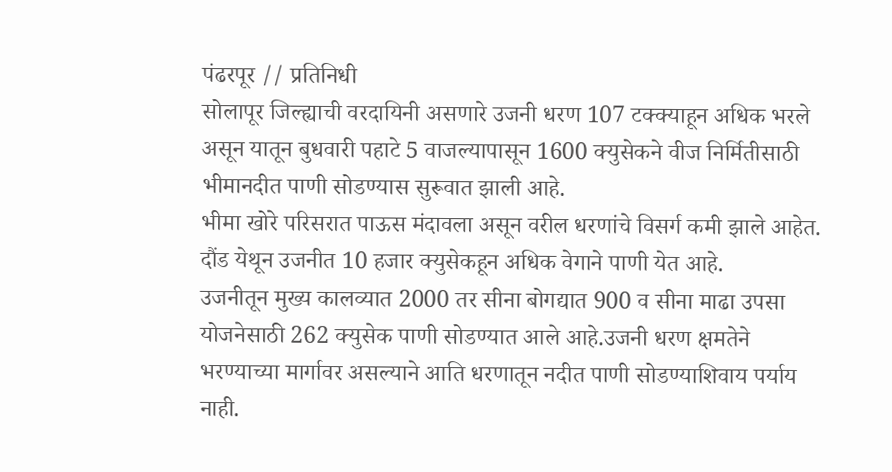पंढरपूर // प्रतिनिधी
सोलापूर जिल्ह्याची वरदायिनी असणारे उजनी धरण 107 टक्क्याहून अधिक भरले असून यातून बुधवारी पहाटे 5 वाजल्यापासून 1600 क्युसेकने वीज निर्मितीसाठी भीमानदीत पाणी सोडण्यास सुरूवात झाली आहे.
भीमा खोरे परिसरात पाऊस मंदावला असून वरील धरणांचे विसर्ग कमी झाले आहेत. दौंड येथून उजनीत 10 हजार क्युसेकहून अधिक वेगाने पाणी येत आहे.
उजनीतून मुख्य कालव्यात 2000 तर सीना बोगद्यात 900 व सीना माढा उपसा योजनेसाठी 262 क्युसेक पाणी सोडण्यात आले आहे.उजनी धरण क्षमतेने भरण्याच्या मार्गावर असल्याने आति धरणातून नदीत पाणी सोडण्याशिवाय पर्याय नाही.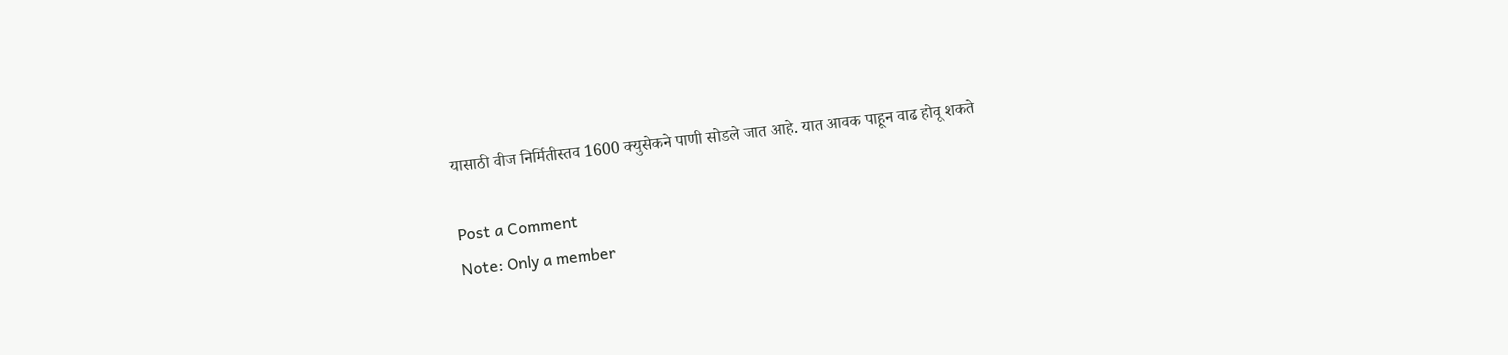यासाठी वीज निर्मितीस्तव 1600 क्युसेकने पाणी सोडले जात आहे. यात आवक पाहून वाढ होवू शकते

Post a Comment
Note: Only a member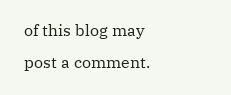of this blog may post a comment.